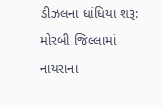ડીઝલના ધાંધિયા શરૂ: મોરબી જિલ્લામાં નાયરાના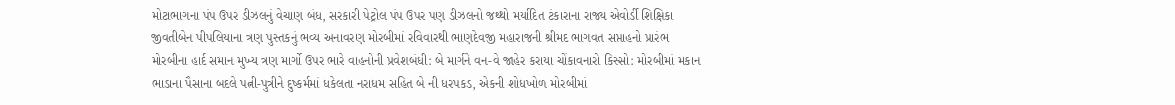મોટાભાગના પંપ ઉપર ડીઝલનું વેચાણ બંધ, સરકારી પેટ્રોલ પંપ ઉપર પણ ડીઝલનો જથ્થો મર્યાદિત ટંકારાના રાજ્ય એવોર્ડી શિક્ષિકા જીવતીબેન પીપલિયાના ત્રણ પુસ્તકનું ભવ્ય અનાવરણ મોરબીમાં રવિવારથી ભાણદેવજી મહારાજની શ્રીમદ ભાગવત સપ્તાહનો પ્રારંભ મોરબીના હાર્દ સમાન મુખ્ય ત્રણ માર્ગો ઉપર ભારે વાહનોની પ્રવેશબંધી: બે માર્ગને વન-વે જાહેર કરાયા ચોંકાવનારો કિસ્સો: મોરબીમાં મકાન ભાડાના પૈસાના બદલે પત્ની-પુત્રીને દુષ્કર્મમાં ધકેલતા નરાધમ સહિત બે ની ધરપકડ, એકની શોધખોળ મોરબીમાં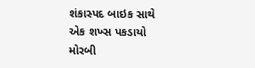શંકાસ્પદ બાઇક સાથે એક શખ્સ પકડાયો મોરબી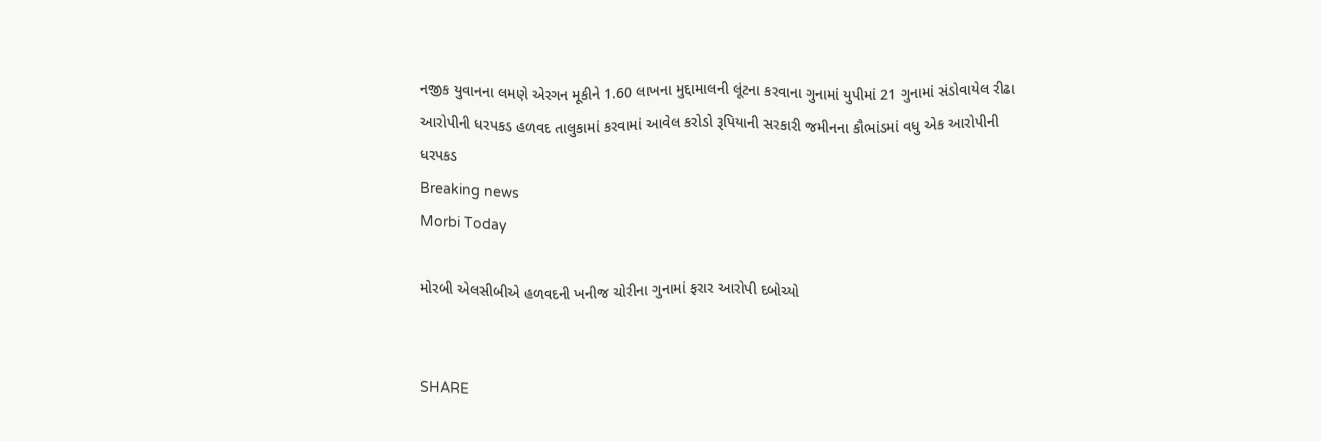નજીક યુવાનના લમણે એરગન મૂકીને 1.60 લાખના મુદ્દામાલની લૂંટના કરવાના ગુનામાં યુપીમાં 21 ગુનામાં સંડોવાયેલ રીઢા આરોપીની ધરપકડ હળવદ તાલુકામાં કરવામાં આવેલ કરોડો રૂપિયાની સરકારી જમીનના કૌભાંડમાં વધુ એક આરોપીની ધરપકડ
Breaking news
Morbi Today

મોરબી એલસીબીએ હળવદની ખનીજ ચોરીના ગુનામાં ફરાર આરોપી દબોચ્યો


SHARE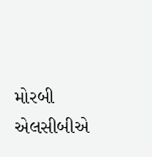મોરબી એલસીબીએ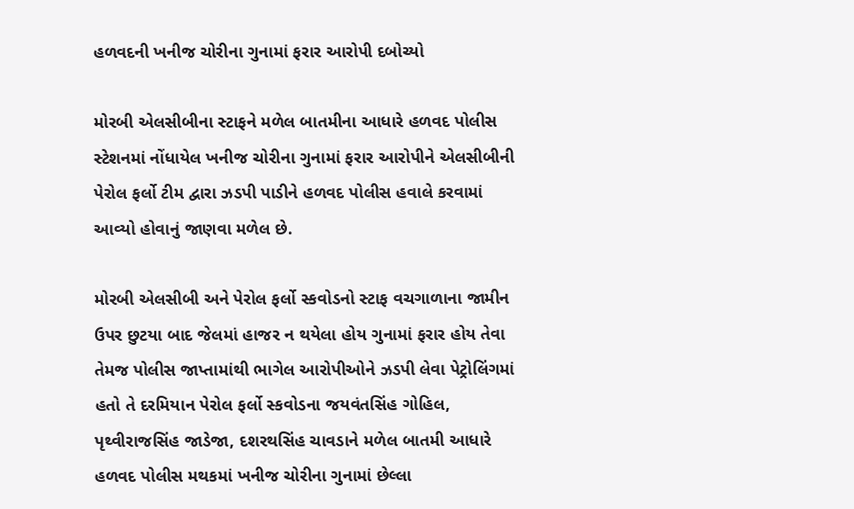હળવદની ખનીજ ચોરીના ગુનામાં ફરાર આરોપી દબોચ્યો

મોરબી એલસીબીના સ્ટાફને મળેલ બાતમીના આધારે હળવદ પોલીસ સ્ટેશનમાં નોંધાયેલ ખનીજ ચોરીના ગુનામાં ફરાર આરોપીને એલસીબીની પેરોલ ફર્લો ટીમ દ્વારા ઝડપી પાડીને હળવદ પોલીસ હવાલે કરવામાં આવ્યો હોવાનું જાણવા મળેલ છે.

મોરબી એલસીબી અને પેરોલ ફર્લો સ્કવોડનો સ્ટાફ વચગાળાના જામીન ઉપર છુટયા બાદ જેલમાં હાજર ન થયેલા હોય ગુનામાં ફરાર હોય તેવા તેમજ પોલીસ જાપ્તામાંથી ભાગેલ આરોપીઓને ઝડપી લેવા પેટ્રોલિંગમાં હતો તે દરમિયાન પેરોલ ફર્લો સ્કવોડના જયવંતસિંહ ગોહિલ, પૃથ્વીરાજસિંહ જાડેજા, દશરથસિંહ ચાવડાને મળેલ બાતમી આધારે હળવદ પોલીસ મથકમાં ખનીજ ચોરીના ગુનામાં છેલ્લા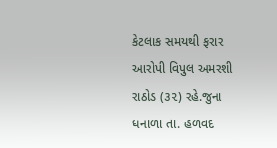કેટલાક સમયથી ફરાર આરોપી વિપુલ અમરશી રાઠોડ (૩૨) રહે.જુના ધનાળા તા. હળવદ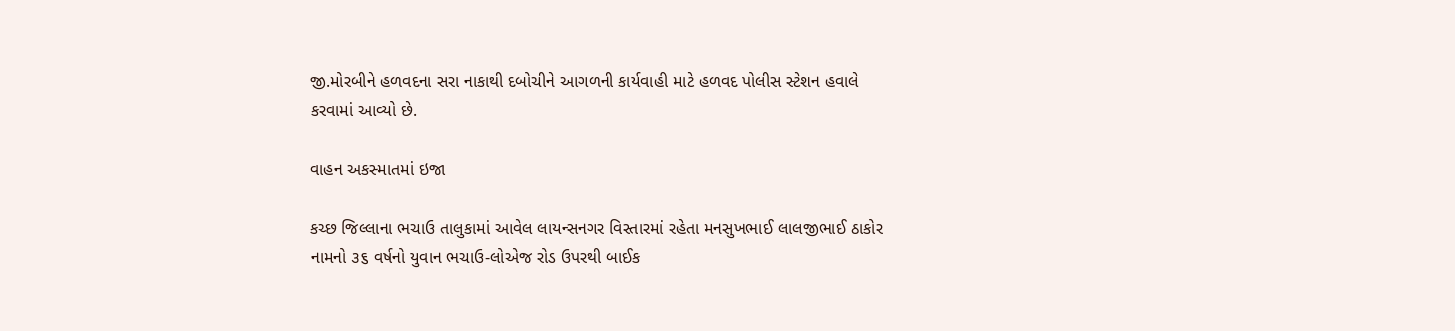જી.મોરબીને હળવદના સરા નાકાથી દબોચીને આગળની કાર્યવાહી માટે હળવદ પોલીસ સ્ટેશન હવાલે કરવામાં આવ્યો છે.

વાહન અકસ્માતમાં ઇજા

કચ્છ જિલ્લાના ભચાઉ તાલુકામાં આવેલ લાયન્સનગર વિસ્તારમાં રહેતા મનસુખભાઈ લાલજીભાઈ ઠાકોર નામનો ૩૬ વર્ષનો યુવાન ભચાઉ-લોએજ રોડ ઉપરથી બાઈક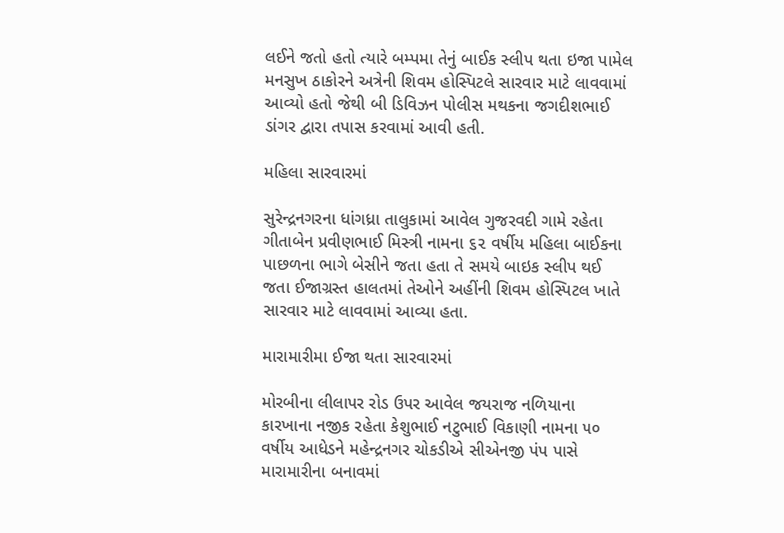લઈને જતો હતો ત્યારે બમ્પમા તેનું બાઈક સ્લીપ થતા ઇજા પામેલ મનસુખ ઠાકોરને અત્રેની શિવમ હોસ્પિટલે સારવાર માટે લાવવામાં આવ્યો હતો જેથી બી ડિવિઝન પોલીસ મથકના જગદીશભાઈ ડાંગર દ્વારા તપાસ કરવામાં આવી હતી.

મહિલા સારવારમાં

સુરેન્દ્રનગરના ધાંગધ્રા તાલુકામાં આવેલ ગુજરવદી ગામે રહેતા ગીતાબેન પ્રવીણભાઈ મિસ્ત્રી નામના ૬૨ વર્ષીય મહિલા બાઈકના પાછળના ભાગે બેસીને જતા હતા તે સમયે બાઇક સ્લીપ થઈ જતા ઈજાગ્રસ્ત હાલતમાં તેઓને અહીંની શિવમ હોસ્પિટલ ખાતે સારવાર માટે લાવવામાં આવ્યા હતા.

મારામારીમા ઈજા થતા સારવારમાં

મોરબીના લીલાપર રોડ ઉપર આવેલ જયરાજ નળિયાના કારખાના નજીક રહેતા કેશુભાઈ નટુભાઈ વિકાણી નામના ૫૦ વર્ષીય આધેડને મહેન્દ્રનગર ચોકડીએ સીએનજી પંપ પાસે મારામારીના બનાવમાં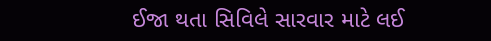ઈજા થતા સિવિલે સારવાર માટે લઈ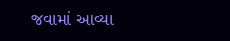જવામાં આવ્યા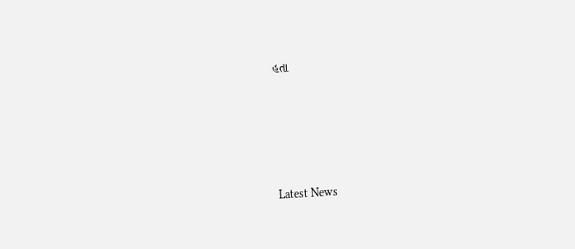હતા






Latest News